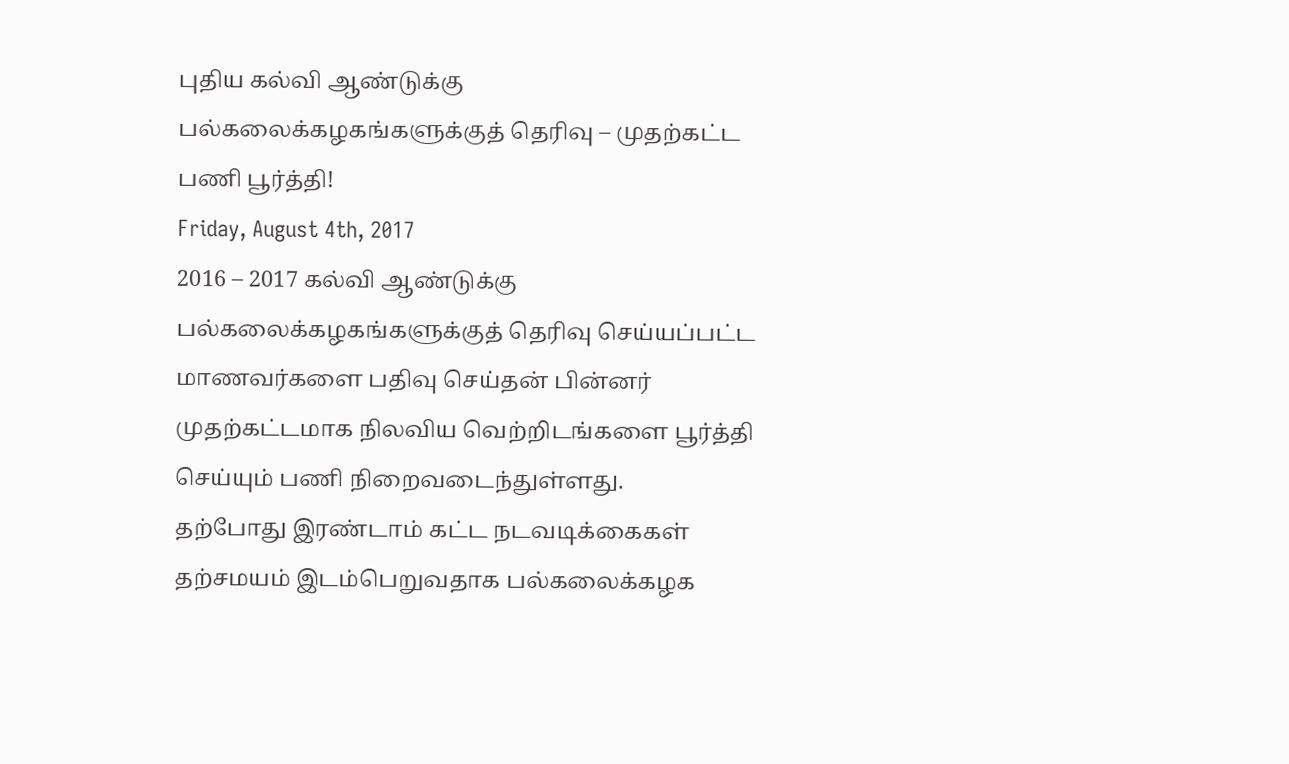புதிய கல்வி ஆண்டுக்கு பல்கலைக்கழகங்களுக்குத் தெரிவு – முதற்கட்ட பணி பூர்த்தி!
Friday, August 4th, 2017
2016 – 2017 கல்வி ஆண்டுக்கு பல்கலைக்கழகங்களுக்குத் தெரிவு செய்யப்பட்ட மாணவர்களை பதிவு செய்தன் பின்னர் முதற்கட்டமாக நிலவிய வெற்றிடங்களை பூர்த்தி செய்யும் பணி நிறைவடைந்துள்ளது.
தற்போது இரண்டாம் கட்ட நடவடிக்கைகள் தற்சமயம் இடம்பெறுவதாக பல்கலைக்கழக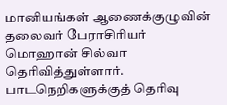மானியங்கள் ஆணைக்குழுவின் தலைவர் பேராசிரியர் மொஹான் சில்வா தெரிவித்துள்ளார்.
பாடநெறிகளுக்குத் தெரிவு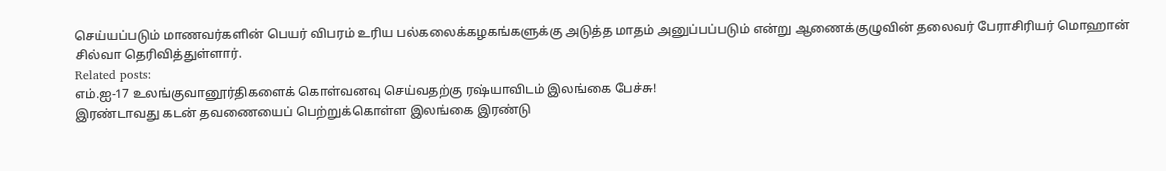செய்யப்படும் மாணவர்களின் பெயர் விபரம் உரிய பல்கலைக்கழகங்களுக்கு அடுத்த மாதம் அனுப்பப்படும் என்று ஆணைக்குழுவின் தலைவர் பேராசிரியர் மொஹான் சில்வா தெரிவித்துள்ளார்.
Related posts:
எம்.ஐ-17 உலங்குவானூர்திகளைக் கொள்வனவு செய்வதற்கு ரஷ்யாவிடம் இலங்கை பேச்சு!
இரண்டாவது கடன் தவணையைப் பெற்றுக்கொள்ள இலங்கை இரண்டு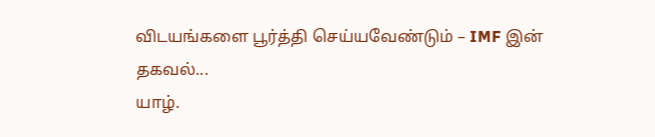விடயங்களை பூர்த்தி செய்யவேண்டும் – IMF இன் தகவல்...
யாழ்.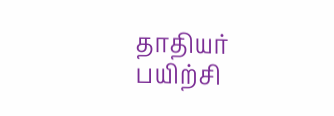தாதியர் பயிற்சி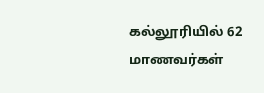கல்லூரியில் 62 மாணவர்கள்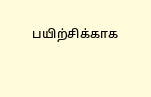பயிற்சிக்காக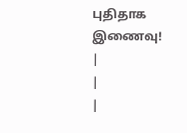புதிதாக இணைவு!
|
|
|